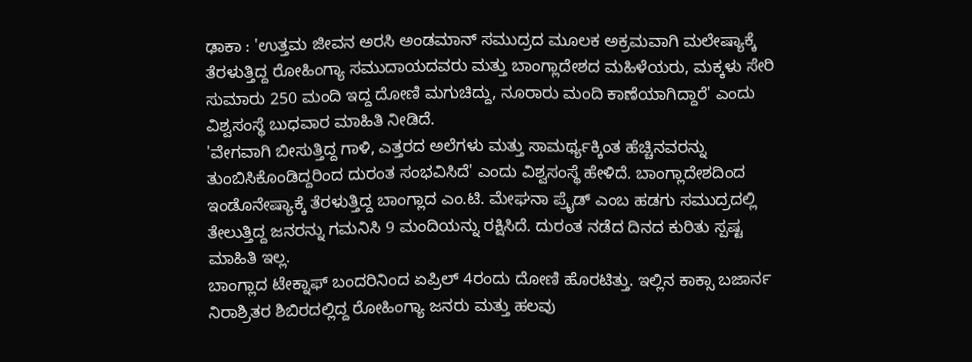ಢಾಕಾ : 'ಉತ್ತಮ ಜೀವನ ಅರಸಿ ಅಂಡಮಾನ್ ಸಮುದ್ರದ ಮೂಲಕ ಅಕ್ರಮವಾಗಿ ಮಲೇಷ್ಯಾಕ್ಕೆ ತೆರಳುತ್ತಿದ್ದ ರೋಹಿಂಗ್ಯಾ ಸಮುದಾಯದವರು ಮತ್ತು ಬಾಂಗ್ಲಾದೇಶದ ಮಹಿಳೆಯರು, ಮಕ್ಕಳು ಸೇರಿ ಸುಮಾರು 250 ಮಂದಿ ಇದ್ದ ದೋಣಿ ಮಗುಚಿದ್ದು, ನೂರಾರು ಮಂದಿ ಕಾಣೆಯಾಗಿದ್ದಾರೆ' ಎಂದು ವಿಶ್ವಸಂಸ್ಥೆ ಬುಧವಾರ ಮಾಹಿತಿ ನೀಡಿದೆ.
'ವೇಗವಾಗಿ ಬೀಸುತ್ತಿದ್ದ ಗಾಳಿ, ಎತ್ತರದ ಅಲೆಗಳು ಮತ್ತು ಸಾಮರ್ಥ್ಯಕ್ಕಿಂತ ಹೆಚ್ಚಿನವರನ್ನು ತುಂಬಿಸಿಕೊಂಡಿದ್ದರಿಂದ ದುರಂತ ಸಂಭವಿಸಿದೆ' ಎಂದು ವಿಶ್ವಸಂಸ್ಥೆ ಹೇಳಿದೆ. ಬಾಂಗ್ಲಾದೇಶದಿಂದ ಇಂಡೊನೇಷ್ಯಾಕ್ಕೆ ತೆರಳುತ್ತಿದ್ದ ಬಾಂಗ್ಲಾದ ಎಂ.ಟಿ. ಮೇಘನಾ ಪ್ರೈಡ್ ಎಂಬ ಹಡಗು ಸಮುದ್ರದಲ್ಲಿ ತೇಲುತ್ತಿದ್ದ ಜನರನ್ನು ಗಮನಿಸಿ 9 ಮಂದಿಯನ್ನು ರಕ್ಷಿಸಿದೆ. ದುರಂತ ನಡೆದ ದಿನದ ಕುರಿತು ಸ್ಪಷ್ಟ ಮಾಹಿತಿ ಇಲ್ಲ.
ಬಾಂಗ್ಲಾದ ಟೇಕ್ನಾಫ್ ಬಂದರಿನಿಂದ ಏಪ್ರಿಲ್ 4ರಂದು ದೋಣಿ ಹೊರಟಿತ್ತು. ಇಲ್ಲಿನ ಕಾಕ್ಸಾ ಬಜಾರ್ನ ನಿರಾಶ್ರಿತರ ಶಿಬಿರದಲ್ಲಿದ್ದ ರೋಹಿಂಗ್ಯಾ ಜನರು ಮತ್ತು ಹಲವು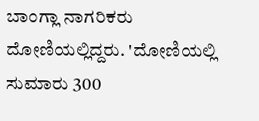ಬಾಂಗ್ಲಾ ನಾಗರಿಕರು ದೋಣಿಯಲ್ಲಿದ್ದರು. 'ದೋಣಿಯಲ್ಲಿ ಸುಮಾರು 300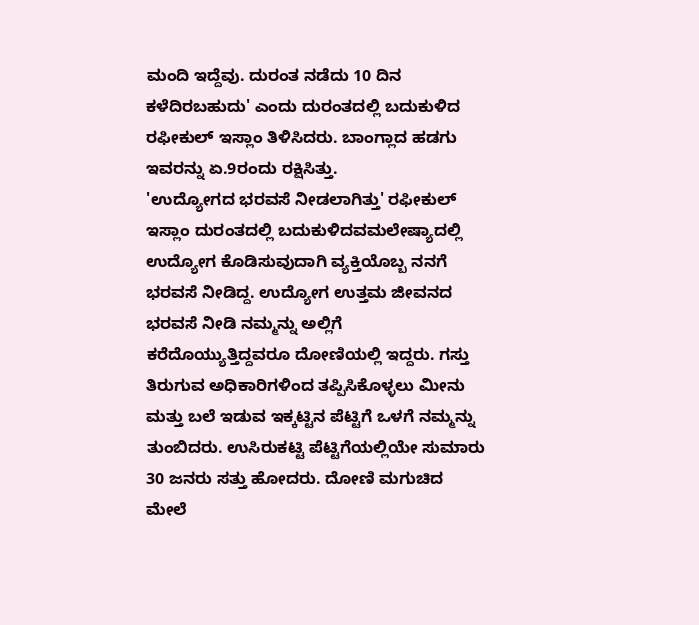ಮಂದಿ ಇದ್ದೆವು. ದುರಂತ ನಡೆದು 10 ದಿನ ಕಳೆದಿರಬಹುದು' ಎಂದು ದುರಂತದಲ್ಲಿ ಬದುಕುಳಿದ ರಫೀಕುಲ್ ಇಸ್ಲಾಂ ತಿಳಿಸಿದರು. ಬಾಂಗ್ಲಾದ ಹಡಗು ಇವರನ್ನು ಏ.9ರಂದು ರಕ್ಷಿಸಿತ್ತು.
'ಉದ್ಯೋಗದ ಭರವಸೆ ನೀಡಲಾಗಿತ್ತು' ರಫೀಕುಲ್ ಇಸ್ಲಾಂ ದುರಂತದಲ್ಲಿ ಬದುಕುಳಿದವಮಲೇಷ್ಯಾದಲ್ಲಿ ಉದ್ಯೋಗ ಕೊಡಿಸುವುದಾಗಿ ವ್ಯಕ್ತಿಯೊಬ್ಬ ನನಗೆ ಭರವಸೆ ನೀಡಿದ್ದ. ಉದ್ಯೋಗ ಉತ್ತಮ ಜೀವನದ ಭರವಸೆ ನೀಡಿ ನಮ್ಮನ್ನು ಅಲ್ಲಿಗೆ ಕರೆದೊಯ್ಯುತ್ತಿದ್ದವರೂ ದೋಣಿಯಲ್ಲಿ ಇದ್ದರು. ಗಸ್ತು ತಿರುಗುವ ಅಧಿಕಾರಿಗಳಿಂದ ತಪ್ಪಿಸಿಕೊಳ್ಳಲು ಮೀನು ಮತ್ತು ಬಲೆ ಇಡುವ ಇಕ್ಕಟ್ಟಿನ ಪೆಟ್ಟಿಗೆ ಒಳಗೆ ನಮ್ಮನ್ನು ತುಂಬಿದರು. ಉಸಿರುಕಟ್ಟಿ ಪೆಟ್ಟಿಗೆಯಲ್ಲಿಯೇ ಸುಮಾರು 30 ಜನರು ಸತ್ತು ಹೋದರು. ದೋಣಿ ಮಗುಚಿದ ಮೇಲೆ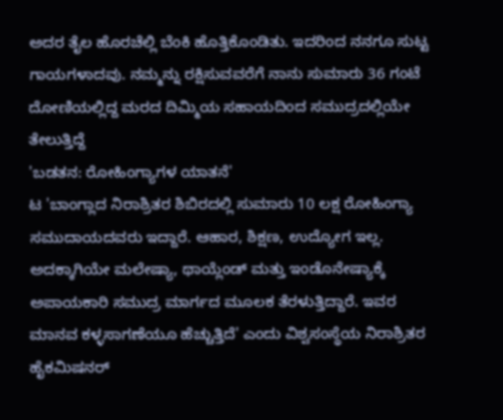ಅದರ ತೈಲ ಹೊರಚೆಲ್ಲಿ ಬೆಂಕಿ ಹೊತ್ತಿಕೊಂಡಿತು. ಇದರಿಂದ ನನಗೂ ಸುಟ್ಟ ಗಾಯಗಳಾದವು. ನಮ್ಮನ್ನು ರಕ್ಷಿಸುವವರೆಗೆ ನಾನು ಸುಮಾರು 36 ಗಂಟೆ ದೋಣಿಯಲ್ಲಿದ್ದ ಮರದ ದಿಮ್ಮಿಯ ಸಹಾಯದಿಂದ ಸಮುದ್ರದಲ್ಲಿಯೇ ತೇಲುತ್ತಿದ್ದೆ
'ಬಡತನ: ರೋಹಿಂಗ್ಯಾಗಳ ಯಾತನೆ'
ಟ 'ಬಾಂಗ್ಲಾದ ನಿರಾಶ್ರಿತರ ಶಿಬಿರದಲ್ಲಿ ಸುಮಾರು 10 ಲಕ್ಷ ರೋಹಿಂಗ್ಯಾ ಸಮುದಾಯದವರು ಇದ್ದಾರೆ. ಆಹಾರ, ಶಿಕ್ಷಣ, ಉದ್ಯೋಗ ಇಲ್ಲ. ಅದಕ್ಕಾಗಿಯೇ ಮಲೇಷ್ಯಾ, ಥಾಯ್ಲೆಂಡ್ ಮತ್ತು ಇಂಡೊನೇಷ್ಯಾಕ್ಕೆ ಅಪಾಯಕಾರಿ ಸಮುದ್ರ ಮಾರ್ಗದ ಮೂಲಕ ತೆರಳುತ್ತಿದ್ದಾರೆ. ಇವರ ಮಾನವ ಕಳ್ಳಸಾಗಣೆಯೂ ಹೆಚ್ಚುತ್ತಿದೆ' ಎಂದು ವಿಶ್ವಸಂಸ್ಥೆಯ ನಿರಾಶ್ರಿತರ ಹೈಕಮಿಷನರ್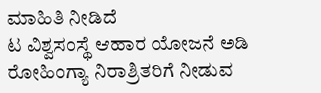ಮಾಹಿತಿ ನೀಡಿದೆ
ಟ ವಿಶ್ವಸಂಸ್ಥೆ ಆಹಾರ ಯೋಜನೆ ಅಡಿ ರೋಹಿಂಗ್ಯಾ ನಿರಾಶ್ರಿತರಿಗೆ ನೀಡುವ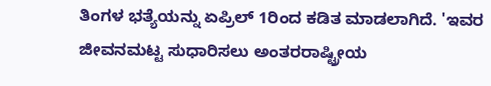ತಿಂಗಳ ಭತ್ಯೆಯನ್ನು ಏಪ್ರಿಲ್ 1ರಿಂದ ಕಡಿತ ಮಾಡಲಾಗಿದೆ. 'ಇವರ ಜೀವನಮಟ್ಟ ಸುಧಾರಿಸಲು ಅಂತರರಾಷ್ಟ್ರೀಯ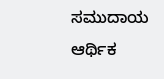ಸಮುದಾಯ ಆರ್ಥಿಕ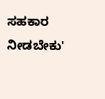ಸಹಕಾರ ನೀಡಬೇಕು'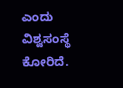ಎಂದು ವಿಶ್ವಸಂಸ್ಥೆ ಕೋರಿದೆ.